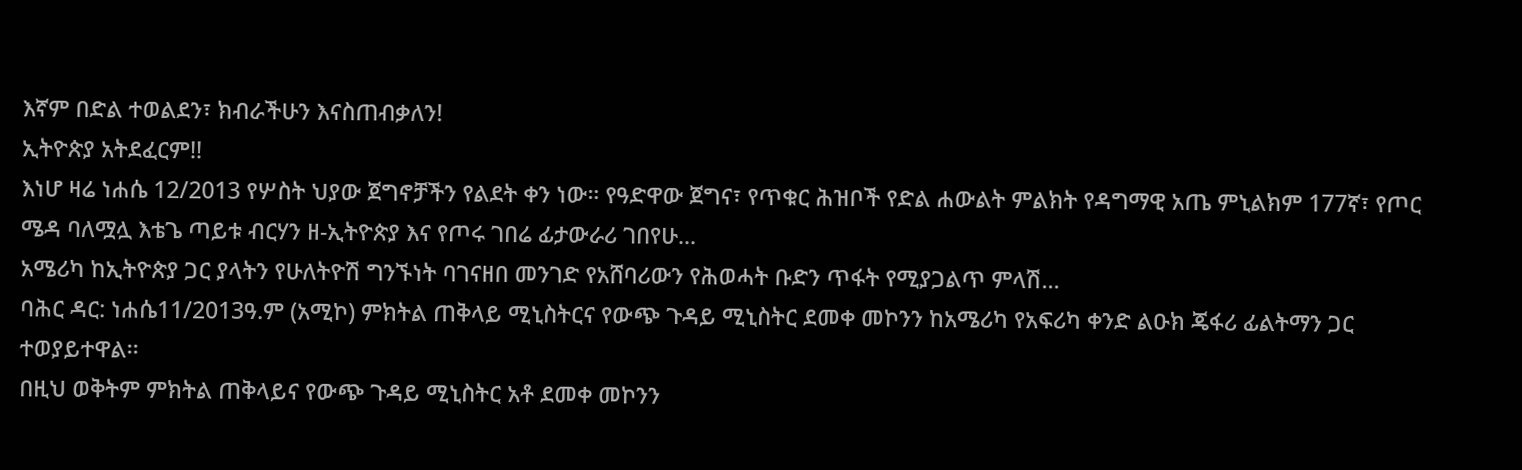እኛም በድል ተወልደን፣ ክብራችሁን እናስጠብቃለን!
ኢትዮጵያ አትደፈርም!!
እነሆ ዛሬ ነሐሴ 12/2013 የሦስት ህያው ጀግኖቻችን የልደት ቀን ነው። የዓድዋው ጀግና፣ የጥቁር ሕዝቦች የድል ሐውልት ምልክት የዳግማዊ አጤ ምኒልክም 177ኛ፣ የጦር ሜዳ ባለሟሏ እቴጌ ጣይቱ ብርሃን ዘ-ኢትዮጵያ እና የጦሩ ገበሬ ፊታውራሪ ገበየሁ...
አሜሪካ ከኢትዮጵያ ጋር ያላትን የሁለትዮሽ ግንኙነት ባገናዘበ መንገድ የአሸባሪውን የሕወሓት ቡድን ጥፋት የሚያጋልጥ ምላሽ...
ባሕር ዳር: ነሐሴ11/2013ዓ.ም (አሚኮ) ምክትል ጠቅላይ ሚኒስትርና የውጭ ጉዳይ ሚኒስትር ደመቀ መኮንን ከአሜሪካ የአፍሪካ ቀንድ ልዑክ ጄፋሪ ፊልትማን ጋር ተወያይተዋል፡፡
በዚህ ወቅትም ምክትል ጠቅላይና የውጭ ጉዳይ ሚኒስትር አቶ ደመቀ መኮንን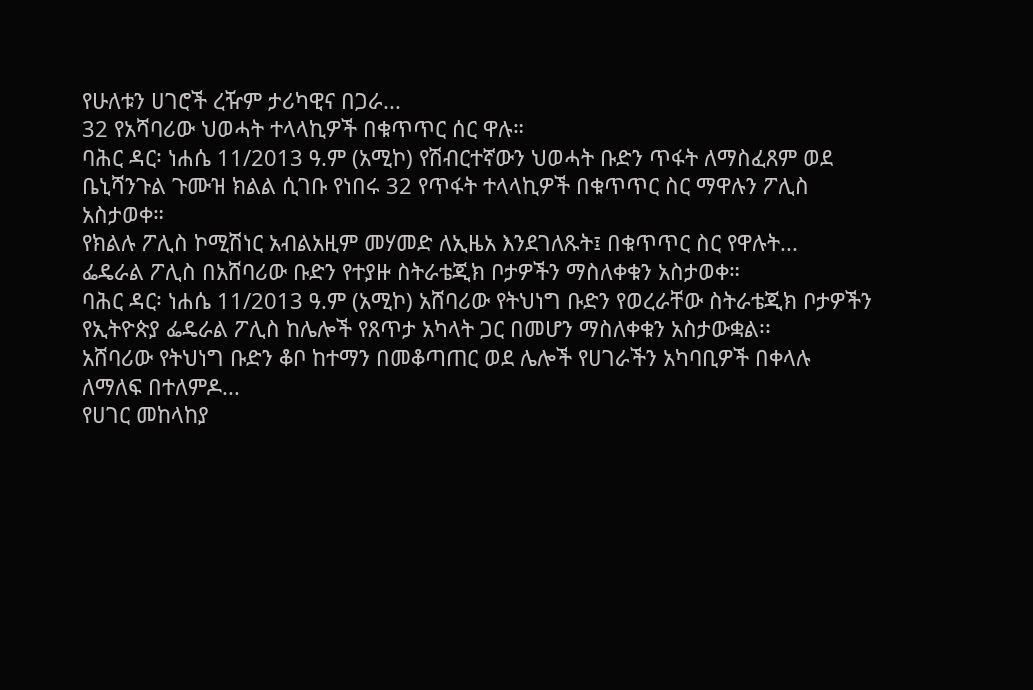የሁለቱን ሀገሮች ረዥም ታሪካዊና በጋራ...
32 የአሻባሪው ህወሓት ተላላኪዎች በቁጥጥር ሰር ዋሉ።
ባሕር ዳር፡ ነሐሴ 11/2013 ዓ.ም (አሚኮ) የሽብርተኛውን ህወሓት ቡድን ጥፋት ለማስፈጸም ወደ ቤኒሻንጉል ጉሙዝ ክልል ሲገቡ የነበሩ 32 የጥፋት ተላላኪዎች በቁጥጥር ስር ማዋሉን ፖሊስ አስታወቀ።
የክልሉ ፖሊስ ኮሚሽነር አብልአዚም መሃመድ ለኢዜአ እንደገለጹት፤ በቁጥጥር ስር የዋሉት...
ፌዴራል ፖሊስ በአሸባሪው ቡድን የተያዙ ስትራቴጂክ ቦታዎችን ማስለቀቁን አስታወቀ።
ባሕር ዳር፡ ነሐሴ 11/2013 ዓ.ም (አሚኮ) አሸባሪው የትህነግ ቡድን የወረራቸው ስትራቴጂክ ቦታዎችን የኢትዮጵያ ፌዴራል ፖሊስ ከሌሎች የጸጥታ አካላት ጋር በመሆን ማስለቀቁን አስታውቋል፡፡
አሸባሪው የትህነግ ቡድን ቆቦ ከተማን በመቆጣጠር ወደ ሌሎች የሀገራችን አካባቢዎች በቀላሉ ለማለፍ በተለምዶ...
የሀገር መከላከያ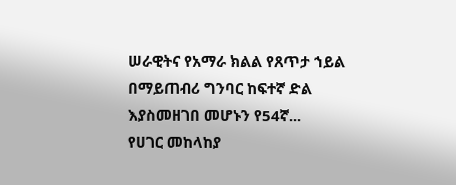ሠራዊትና የአማራ ክልል የጸጥታ ኀይል በማይጠብሪ ግንባር ከፍተኛ ድል እያስመዘገበ መሆኑን የ54ኛ...
የሀገር መከላከያ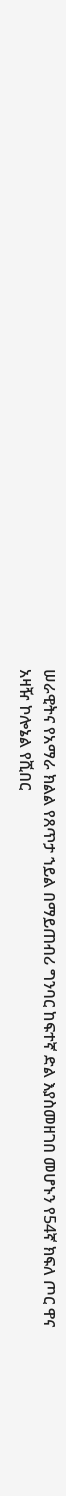ሠራዊትና የአማራ ክልል የጸጥታ ኀይል በማይጠብሪ ግንባር ከፍተኛ ድል እያስመዘገበ መሆኑን የ54ኛ ክፍለ ጦር ዋና አዛዥ ኮሎኔል የሺበር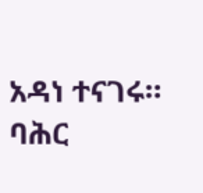አዳነ ተናገሩ።
ባሕር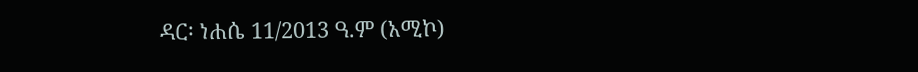ዳር፡ ነሐሴ 11/2013 ዓ.ም (አሚኮ)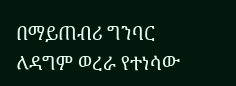በማይጠብሪ ግንባር ለዳግም ወረራ የተነሳው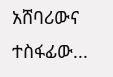አሸባሪውና ተስፋፊው...